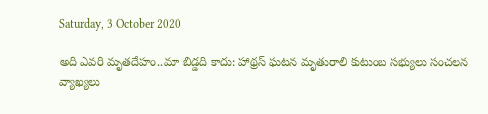Saturday, 3 October 2020

అది ఎవరి మృతదేహం..మా బిడ్డది కాదు: హాథ్రస్ ఘటన మృతురాలి కుటుంబ సభ్యులు సంచలన వ్యాఖ్యలు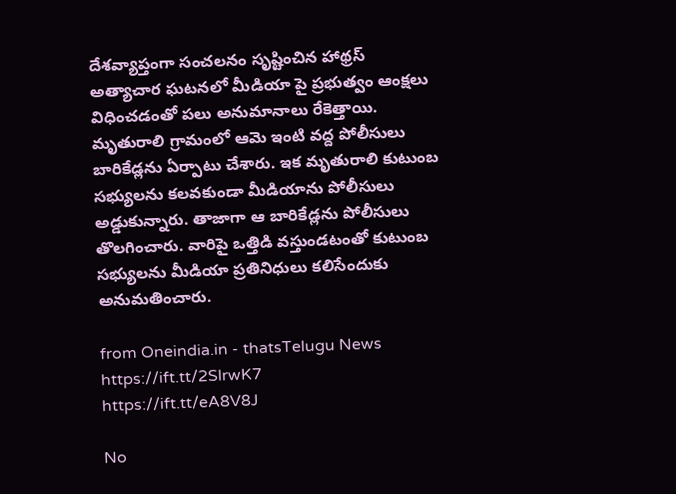దేశవ్యాప్తంగా సంచలనం సృష్టించిన హాథ్రస్ అత్యాచార ఘటనలో మీడియా పై ప్రభుత్వం ఆంక్షలు విధించడంతో పలు అనుమానాలు రేకెత్తాయి. మృతురాలి గ్రామంలో ఆమె ఇంటి వద్ద పోలీసులు బారికేడ్లను ఏర్పాటు చేశారు. ఇక మృతురాలి కుటుంబ సభ్యులను కలవకుండా మీడియాను పోలీసులు అడ్డుకున్నారు. తాజాగా ఆ బారికేడ్లను పోలీసులు తొలగించారు. వారిపై ఒత్తిడి వస్తుండటంతో కుటుంబ సభ్యులను మీడియా ప్రతినిధులు కలిసేందుకు అనుమతించారు.

from Oneindia.in - thatsTelugu News https://ift.tt/2SlrwK7
https://ift.tt/eA8V8J

No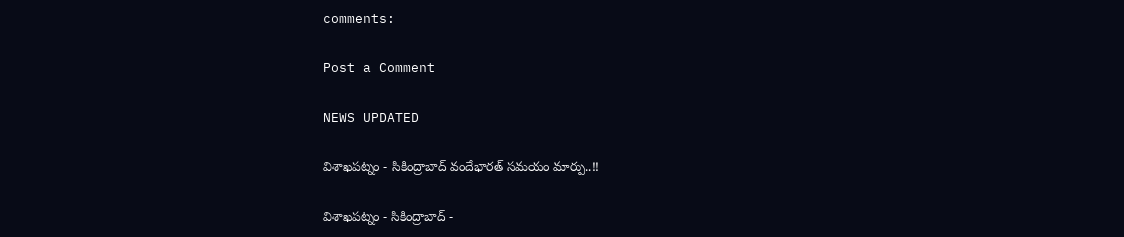comments:

Post a Comment

NEWS UPDATED

విశాఖపట్నం - సికింద్రాబాద్ వందేభారత్ సమయం మార్పు..!!

విశాఖపట్నం - సికింద్రాబాద్ -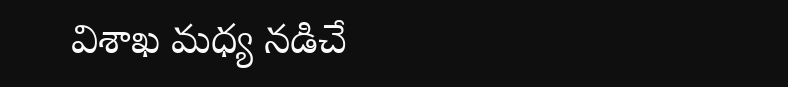విశాఖ మధ్య నడిచే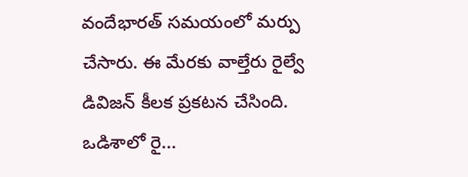వందేభారత్ సమయంలో మర్పు చేసారు. ఈ మేరకు వాల్తేరు రైల్వే డివిజన్ కీలక ప్రకటన చేసింది. ఒడిశాలో రై...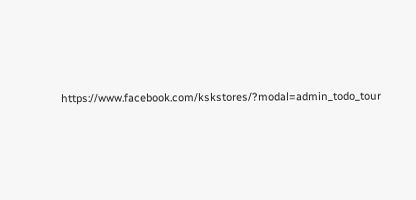https://www.facebook.com/kskstores/?modal=admin_todo_tour